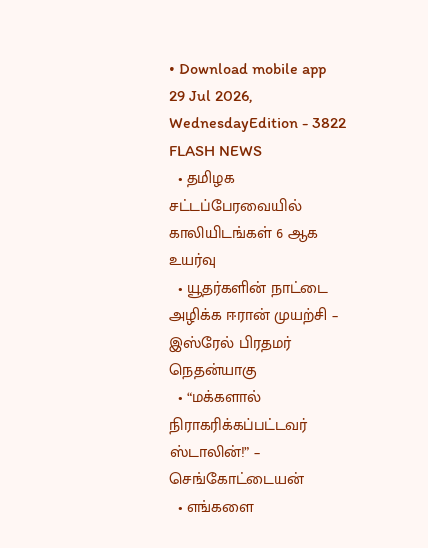• Download mobile app
29 Jul 2026, WednesdayEdition - 3822
FLASH NEWS
  • தமிழக சட்டப்பேரவையில் காலியிடங்கள் 6 ஆக உயர்வு
  • யூதர்களின் நாட்டை அழிக்க ஈரான் முயற்சி – இஸ்ரேல் பிரதமர் நெதன்யாகு
  • “மக்களால் நிராகரிக்கப்பட்டவர் ஸ்டாலின்!” – செங்கோட்டையன்
  • எங்களை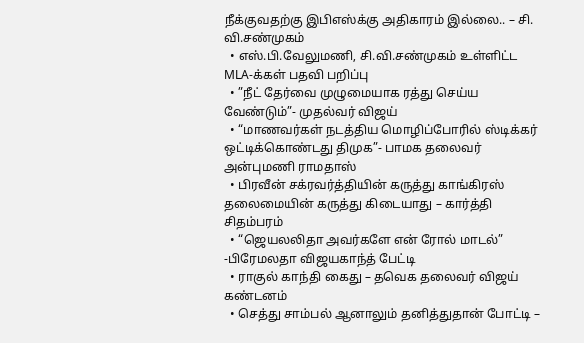நீக்குவதற்கு இபிஎஸ்க்கு அதிகாரம் இல்லை.. – சி. வி.சண்முகம்
  • எஸ்.பி.வேலுமணி, சி.வி.சண்முகம் உள்ளிட்ட MLA-க்கள் பதவி பறிப்பு
  • ”நீட் தேர்வை முழுமையாக ரத்து செய்ய வேண்டும்”- முதல்வர் விஜய்
  • “மாணவர்கள் நடத்திய மொழிப்போரில் ஸ்டிக்கர் ஒட்டிக்கொண்டது திமுக”- பாமக தலைவர் அன்புமணி ராமதாஸ்
  • பிரவீன் சக்ரவர்த்தியின் கருத்து காங்கிரஸ் தலைமையின் கருத்து கிடையாது – கார்த்தி சிதம்பரம்
  • “ஜெயலலிதா அவர்களே என் ரோல் மாடல்” -பிரேமலதா விஜயகாந்த் பேட்டி
  • ராகுல் காந்தி கைது – தவெக தலைவர் விஜய் கண்டனம்
  • செத்து சாம்பல் ஆனாலும் தனித்துதான் போட்டி –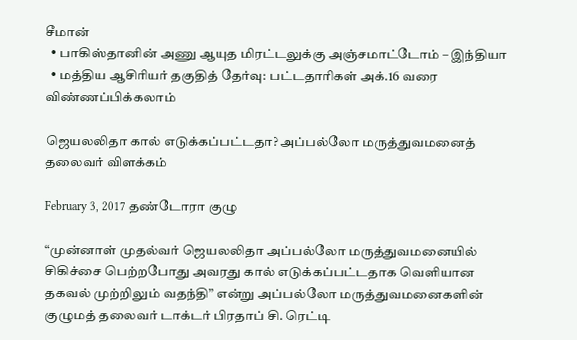சீமான்
  • பாகிஸ்தானின் அணு ஆயுத மிரட்டலுக்கு அஞ்சமாட்டோம் – இந்தியா
  • மத்திய ஆசிரியர் தகுதித் தேர்வு: பட்டதாரிகள் அக்.16 வரை விண்ணப்பிக்கலாம்

ஜெயலலிதா கால் எடுக்கப்பட்டதா? அப்பல்லோ மருத்துவமனைத் தலைவர் விளக்கம்

February 3, 2017 தண்டோரா குழு

“முன்னாள் முதல்வர் ஜெயலலிதா அப்பல்லோ மருத்துவமனையில் சிகிச்சை பெற்றபோது அவரது கால் எடுக்கப்பட்டதாக வெளியான தகவல் முற்றிலும் வதந்தி” என்று அப்பல்லோ மருத்துவமனைகளின் குழுமத் தலைவர் டாக்டர் பிரதாப் சி. ரெட்டி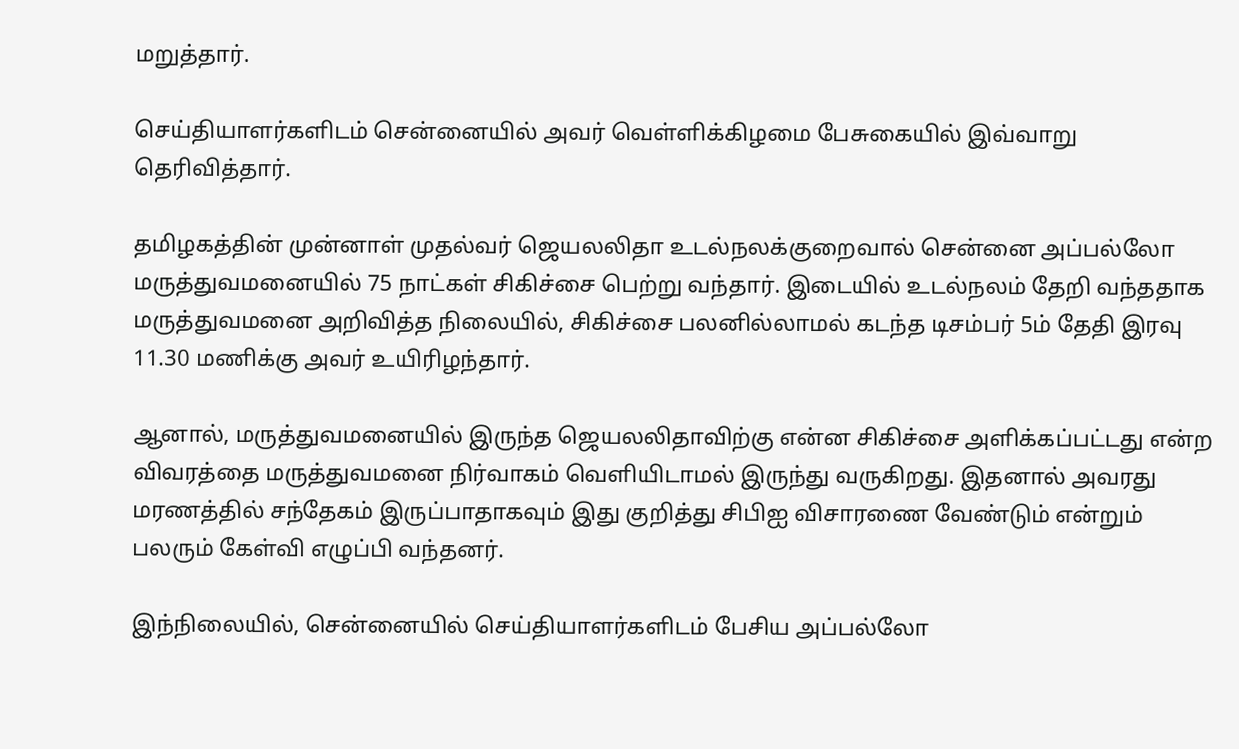மறுத்தார்.

செய்தியாளர்களிடம் சென்னையில் அவர் வெள்ளிக்கிழமை பேசுகையில் இவ்வாறு தெரிவித்தார்.

தமிழகத்தின் முன்னாள் முதல்வர் ஜெயலலிதா உடல்நலக்குறைவால் சென்னை அப்பல்லோ மருத்துவமனையில் 75 நாட்கள் சிகிச்சை பெற்று வந்தார். இடையில் உடல்நலம் தேறி வந்ததாக மருத்துவமனை அறிவித்த நிலையில், சிகிச்சை பலனில்லாமல் கடந்த டிசம்பர் 5ம் தேதி இரவு 11.30 மணிக்கு அவர் உயிரிழந்தார்.

ஆனால், மருத்துவமனையில் இருந்த ஜெயலலிதாவிற்கு என்ன சிகிச்சை அளிக்கப்பட்டது என்ற விவரத்தை மருத்துவமனை நிர்வாகம் வெளியிடாமல் இருந்து வருகிறது. இதனால் அவரது மரணத்தில் சந்தேகம் இருப்பாதாகவும் இது குறித்து சிபிஐ விசாரணை வேண்டும் என்றும் பலரும் கேள்வி எழுப்பி வந்தனர்.

இந்நிலையில், சென்னையில் செய்தியாளர்களிடம் பேசிய அப்பல்லோ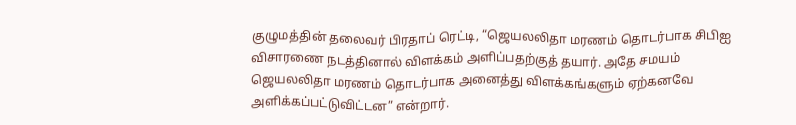குழுமத்தின் தலைவர் பிரதாப் ரெட்டி, “ஜெயலலிதா மரணம் தொடர்பாக சிபிஐ விசாரணை நடத்தினால் விளக்கம் அளிப்பதற்குத் தயார். அதே சமயம் ஜெயலலிதா மரணம் தொடர்பாக அனைத்து விளக்கங்களும் ஏற்கனவே அளிக்கப்பட்டுவிட்டன” என்றார்.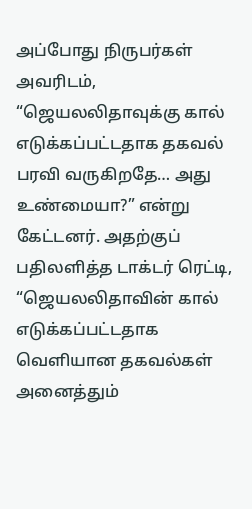அப்போது நிருபர்கள் அவரிடம், “ஜெயலலிதாவுக்கு கால் எடுக்கப்பட்டதாக தகவல் பரவி வருகிறதே… அது உண்மையா?” என்று கேட்டனர். அதற்குப் பதிலளித்த டாக்டர் ரெட்டி, “ஜெயலலிதாவின் கால் எடுக்கப்பட்டதாக வெளியான தகவல்கள் அனைத்தும்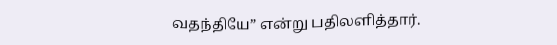வதந்தியே” என்று பதிலளித்தார்.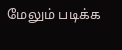மேலும் படிக்க